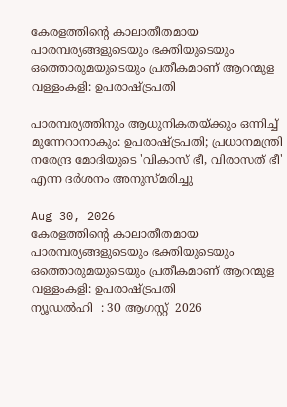കേരളത്തിന്റെ കാലാതീതമായ പാരമ്പര്യങ്ങളുടെയും ഭക്തിയുടെയും ഒത്തൊരുമയുടെയും പ്രതീകമാണ് ആറന്മുള വള്ളംകളി: ഉപരാഷ്ട്രപതി

പാരമ്പര്യത്തിനും ആധുനികതയ്ക്കും ഒന്നിച്ച് മുന്നേറാനാകും: ഉപരാഷ്ട്രപതി; പ്രധാനമന്ത്രി നരേന്ദ്ര മോദിയുടെ 'വികാസ് ഭീ, വിരാസത് ഭീ' എന്ന ദർശനം അനുസ്മരിച്ചു

Aug 30, 2026
കേരളത്തിന്റെ കാലാതീതമായ പാരമ്പര്യങ്ങളുടെയും ഭക്തിയുടെയും ഒത്തൊരുമയുടെയും പ്രതീകമാണ് ആറന്മുള വള്ളംകളി: ഉപരാഷ്ട്രപതി
ന്യൂഡൽഹി  : 30 ആഗസ്റ്റ്  2026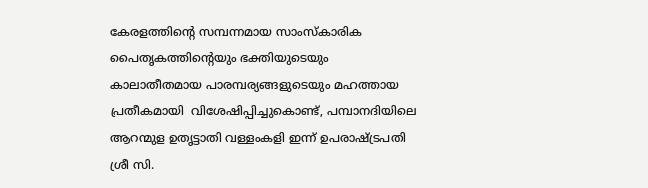കേരളത്തിന്റെ സമ്പന്നമായ സാംസ്കാരിക പൈതൃകത്തിന്റെയും ഭക്തിയുടെയും കാലാതീതമായ പാരമ്പര്യങ്ങളുടെയും മഹത്തായ പ്രതീകമായി  വിശേഷിപ്പിച്ചുകൊണ്ട്, പമ്പാനദിയിലെ ആറന്മുള ഉതൃട്ടാതി വള്ളംകളി ഇന്ന് ഉപരാഷ്ട്രപതി ശ്രീ സി.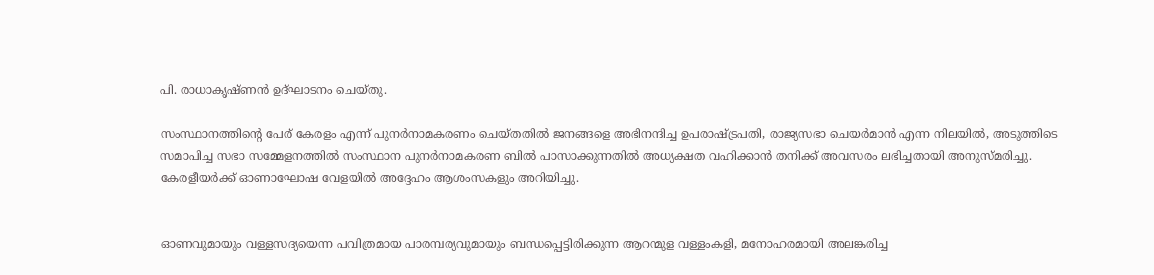പി. രാധാകൃഷ്ണൻ ഉദ്ഘാടനം ചെയ്തു.

സംസ്ഥാനത്തിന്റെ പേര് കേരളം എന്ന് പുനർനാമകരണം ചെയ്തതിൽ ജനങ്ങളെ അഭിനന്ദിച്ച ഉപരാഷ്ട്രപതി, രാജ്യസഭാ ചെയർമാൻ എന്ന നിലയിൽ, അടുത്തിടെ സമാപിച്ച സഭാ സമ്മേളനത്തിൽ സംസ്ഥാന പുനർനാമകരണ ബിൽ പാസാക്കുന്നതിൽ അധ്യക്ഷത വഹിക്കാൻ തനിക്ക് അവസരം ലഭിച്ചതായി അനുസ്മരിച്ചു. കേരളീയർക്ക് ഓണാഘോഷ വേളയിൽ അദ്ദേഹം ആശംസകളും അറിയിച്ചു.


ഓണവുമായും വള്ളസദ്യയെന്ന പവിത്രമായ പാരമ്പര്യവുമായും ബന്ധപ്പെട്ടിരിക്കുന്ന ആറന്മുള വള്ളംകളി, മനോഹരമായി അലങ്കരിച്ച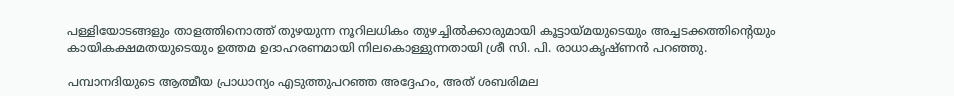പള്ളിയോടങ്ങളും താളത്തിനൊത്ത് തുഴയുന്ന നൂറിലധികം തുഴച്ചിൽക്കാരുമായി കൂട്ടായ്മയുടെയും അച്ചടക്കത്തിന്റെയും കായികക്ഷമതയുടെയും ഉത്തമ ഉദാഹരണമായി നിലകൊള്ളുന്നതായി ശ്രീ സി. പി. രാധാകൃഷ്ണൻ പറഞ്ഞു.

പമ്പാനദിയുടെ ആത്മീയ പ്രാധാന്യം എടുത്തുപറഞ്ഞ അദ്ദേഹം, അത് ശബരിമല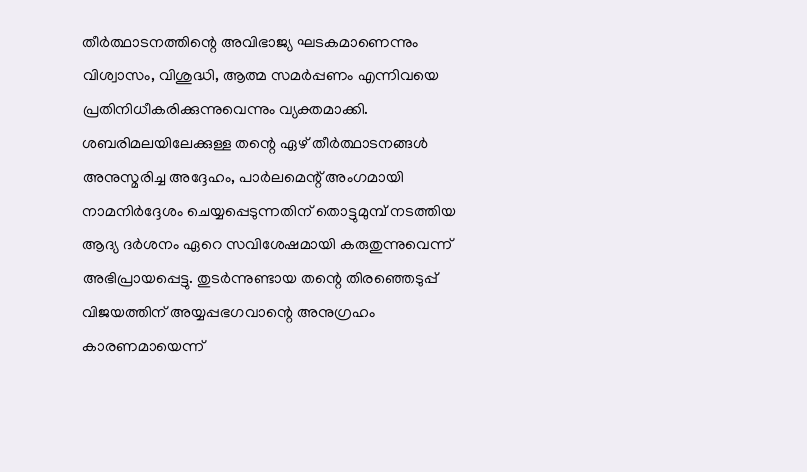തീർത്ഥാടനത്തിന്റെ അവിഭാജ്യ ഘടകമാണെന്നും വിശ്വാസം, വിശുദ്ധി, ആത്മ സമർപ്പണം എന്നിവയെ പ്രതിനിധീകരിക്കുന്നുവെന്നും വ്യക്തമാക്കി. ശബരിമലയിലേക്കുള്ള തന്റെ ഏഴ് തീർത്ഥാടനങ്ങൾ അനുസ്മരിച്ച അദ്ദേഹം, പാർലമെന്റ് അംഗമായി നാമനിർദ്ദേശം ചെയ്യപ്പെടുന്നതിന് തൊട്ടുമുമ്പ് നടത്തിയ ആദ്യ ദർശനം ഏറെ സവിശേഷമായി കരുതുന്നുവെന്ന് അഭിപ്രായപ്പെട്ടു. തുടർന്നുണ്ടായ തന്റെ തിരഞ്ഞെടുപ്പ് വിജയത്തിന് അയ്യപ്പഭഗവാന്റെ അനുഗ്രഹം കാരണമായെന്ന്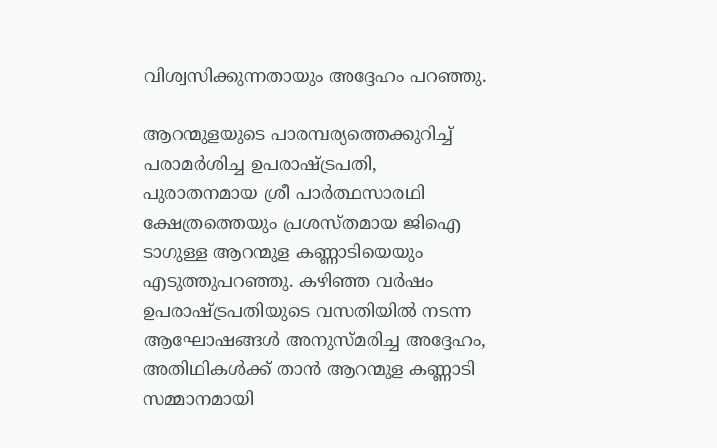വിശ്വസിക്കുന്നതായും അദ്ദേഹം പറഞ്ഞു.

ആറന്മുളയുടെ പാരമ്പര്യത്തെക്കുറിച്ച് പരാമർശിച്ച ഉപരാഷ്ട്രപതി, പുരാതനമായ ശ്രീ പാർത്ഥസാരഥി ക്ഷേത്രത്തെയും പ്രശസ്തമായ ജിഐ  ടാഗുള്ള ആറന്മുള കണ്ണാടിയെയും എടുത്തുപറഞ്ഞു. കഴിഞ്ഞ വർഷം ഉപരാഷ്ട്രപതിയുടെ വസതിയിൽ നടന്ന ആഘോഷങ്ങൾ അനുസ്മരിച്ച അദ്ദേഹം, അതിഥികൾക്ക് താൻ ആറന്മുള കണ്ണാടി സമ്മാനമായി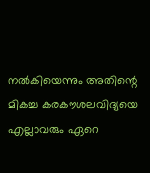നൽകിയെന്നും അതിന്റെ മികച്ച കരകൗശലവിദ്യയെ എല്ലാവരും ഏറെ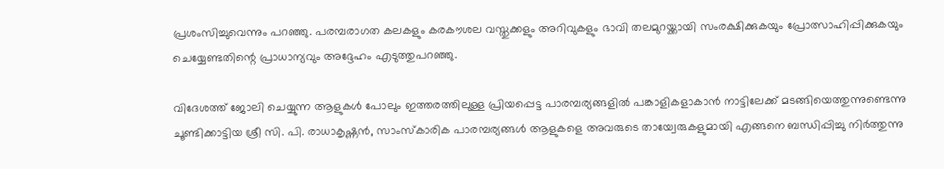പ്രശംസിച്ചുവെന്നും പറഞ്ഞു. പരമ്പരാഗത കലകളും കരകൗശല വസ്തുക്കളും അറിവുകളും ഭാവി തലമുറയ്ക്കായി സംരക്ഷിക്കുകയും പ്രോത്സാഹിപ്പിക്കുകയും ചെയ്യേണ്ടതിന്റെ പ്രാധാന്യവും അദ്ദേഹം എടുത്തുപറഞ്ഞു.

വിദേശത്ത് ജോലി ചെയ്യുന്ന ആളുകൾ പോലും ഇത്തരത്തിലുള്ള പ്രിയപ്പെട്ട പാരമ്പര്യങ്ങളിൽ പങ്കാളികളാകാൻ നാട്ടിലേക്ക് മടങ്ങിയെത്തുന്നുണ്ടെന്നു ചൂണ്ടിക്കാട്ടിയ ശ്രീ സി. പി. രാധാകൃഷ്ണൻ, സാംസ്കാരിക പാരമ്പര്യങ്ങൾ ആളുകളെ അവരുടെ തായ്വേരുകളുമായി എങ്ങനെ ബന്ധിപ്പിച്ചു നിർത്തുന്നു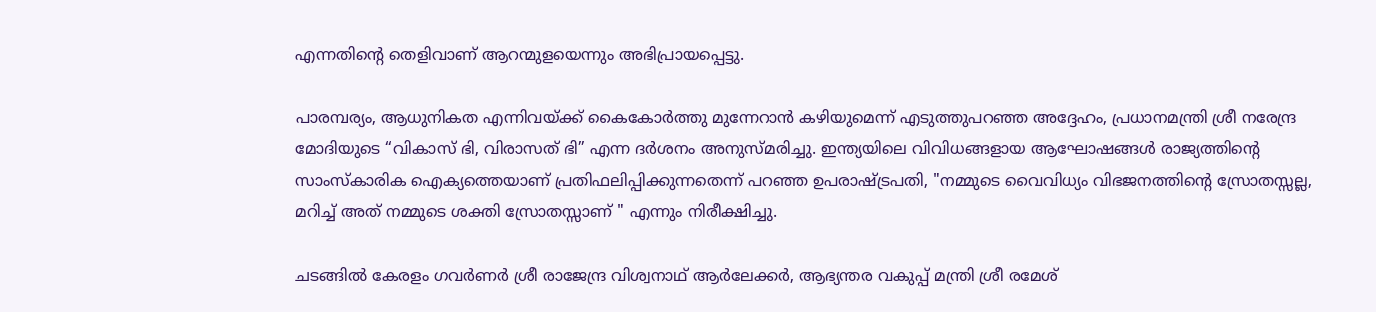എന്നതിന്റെ തെളിവാണ് ആറന്മുളയെന്നും അഭിപ്രായപ്പെട്ടു.

പാരമ്പര്യം, ആധുനികത എന്നിവയ്ക്ക് കൈകോർത്തു മുന്നേറാൻ കഴിയുമെന്ന് എടുത്തുപറഞ്ഞ അദ്ദേഹം, പ്രധാനമന്ത്രി ശ്രീ നരേന്ദ്ര മോദിയുടെ “വികാസ് ഭി, വിരാസത് ഭി” എന്ന ദർശനം അനുസ്മരിച്ചു. ഇന്ത്യയിലെ വിവിധങ്ങളായ ആഘോഷങ്ങൾ രാജ്യത്തിന്റെ സാംസ്കാരിക ഐക്യത്തെയാണ് പ്രതിഫലിപ്പിക്കുന്നതെന്ന് പറഞ്ഞ ഉപരാഷ്ട്രപതി, "നമ്മുടെ വൈവിധ്യം വിഭജനത്തിന്റെ സ്രോതസ്സല്ല, മറിച്ച് അത് നമ്മുടെ ശക്തി സ്രോതസ്സാണ് " എന്നും നിരീക്ഷിച്ചു.

ചടങ്ങിൽ കേരളം ഗവർണർ ശ്രീ രാജേന്ദ്ര വിശ്വനാഥ് ആർലേക്കർ, ആഭ്യന്തര വകുപ്പ് മന്ത്രി ശ്രീ രമേശ്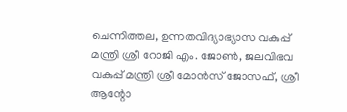ചെന്നിത്തല, ഉന്നതവിദ്യാഭ്യാസ വകുപ്പ് മന്ത്രി ശ്രീ റോജി എം. ജോൺ, ജലവിഭവ വകുപ്പ് മന്ത്രി ശ്രീ മോൻസ് ജോസഫ്, ശ്രീ ആന്റോ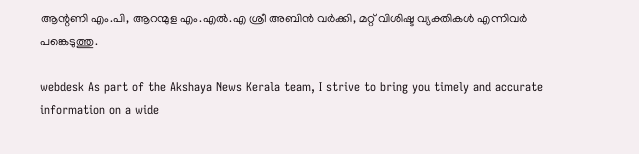ആന്റണി എം.പി, ആറന്മുള എം.എൽ.എ ശ്രീ അബിൻ വർക്കി, മറ്റ് വിശിഷ്ട വ്യക്തികൾ എന്നിവർ പങ്കെടുത്തു.

webdesk As part of the Akshaya News Kerala team, I strive to bring you timely and accurate information on a wide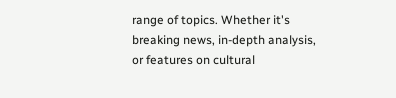range of topics. Whether it's breaking news, in-depth analysis, or features on cultural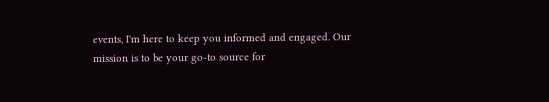events, I'm here to keep you informed and engaged. Our mission is to be your go-to source for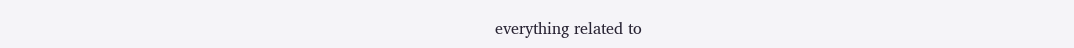everything related to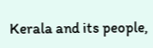Kerala and its people,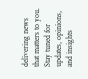delivering news that matters to you. Stay tuned for updates, opinions, and insights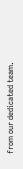from our dedicated team.